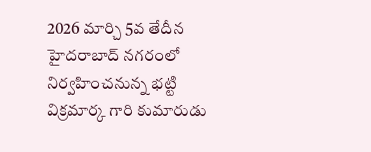2026 మార్చి 5వ తేదీన హైదరాబాద్ నగరంలో నిర్వహించనున్న భట్టి విక్రమార్క గారి కుమారుడు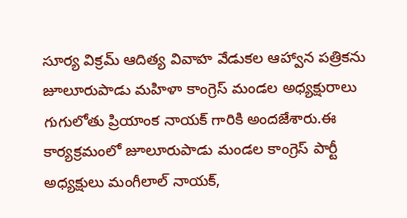సూర్య విక్రమ్ ఆదిత్య వివాహ వేడుకల ఆహ్వాన పత్రికను జూలూరుపాడు మహిళా కాంగ్రెస్ మండల అధ్యక్షురాలు గుగులోతు ప్రియాంక నాయక్ గారికి అందజేశారు.ఈ కార్యక్రమంలో జూలూరుపాడు మండల కాంగ్రెస్ పార్టీ అధ్యక్షులు మంగీలాల్ నాయక్,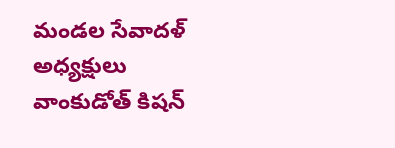మండల సేవాదళ్ అధ్యక్షులు వాంకుడోత్ కిషన్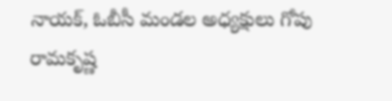నాయక్, ఓబీసీ మండల అధ్యక్షులు గోపు రామకృష్ణ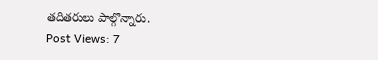తదితరులు పాల్గొన్నారు.
Post Views: 7